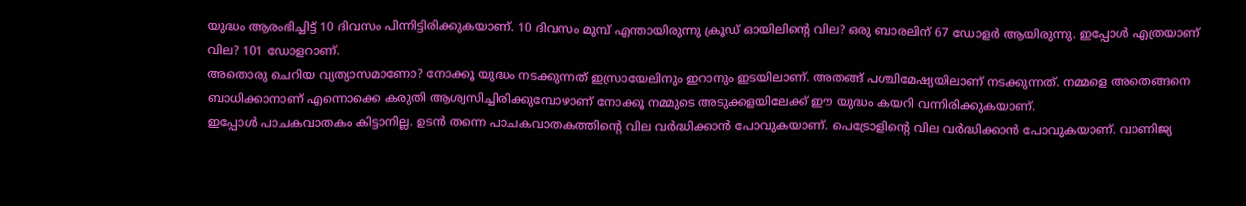യുദ്ധം ആരംഭിച്ചിട്ട് 10 ദിവസം പിന്നിട്ടിരിക്കുകയാണ്. 10 ദിവസം മുമ്പ് എന്തായിരുന്നു ക്രൂഡ് ഓയിലിന്റെ വില? ഒരു ബാരലിന് 67 ഡോളർ ആയിരുന്നു. ഇപ്പോൾ എത്രയാണ് വില? 101 ഡോളറാണ്.
അതൊരു ചെറിയ വ്യത്യാസമാണോ? നോക്കൂ യുദ്ധം നടക്കുന്നത് ഇസ്രായേലിനും ഇറാനും ഇടയിലാണ്. അതങ്ങ് പശ്ചിമേഷ്യയിലാണ് നടക്കുന്നത്. നമ്മളെ അതെങ്ങനെ ബാധിക്കാനാണ് എന്നൊക്കെ കരുതി ആശ്വസിച്ചിരിക്കുമ്പോഴാണ് നോക്കൂ നമ്മുടെ അടുക്കളയിലേക്ക് ഈ യുദ്ധം കയറി വന്നിരിക്കുകയാണ്.
ഇപ്പോൾ പാചകവാതകം കിട്ടാനില്ല. ഉടൻ തന്നെ പാചകവാതകത്തിന്റെ വില വർദ്ധിക്കാൻ പോവുകയാണ്. പെട്രോളിന്റെ വില വർദ്ധിക്കാൻ പോവുകയാണ്. വാണിജ്യ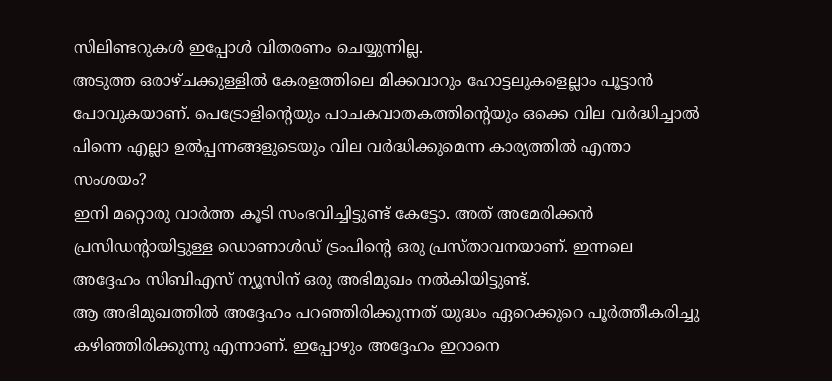സിലിണ്ടറുകൾ ഇപ്പോൾ വിതരണം ചെയ്യുന്നില്ല.
അടുത്ത ഒരാഴ്ചക്കുള്ളിൽ കേരളത്തിലെ മിക്കവാറും ഹോട്ടലുകളെല്ലാം പൂട്ടാൻ പോവുകയാണ്. പെട്രോളിന്റെയും പാചകവാതകത്തിന്റെയും ഒക്കെ വില വർദ്ധിച്ചാൽ പിന്നെ എല്ലാ ഉൽപ്പന്നങ്ങളുടെയും വില വർദ്ധിക്കുമെന്ന കാര്യത്തിൽ എന്താ സംശയം?
ഇനി മറ്റൊരു വാർത്ത കൂടി സംഭവിച്ചിട്ടുണ്ട് കേട്ടോ. അത് അമേരിക്കൻ പ്രസിഡന്റായിട്ടുള്ള ഡൊണാൾഡ് ട്രംപിന്റെ ഒരു പ്രസ്താവനയാണ്. ഇന്നലെ അദ്ദേഹം സിബിഎസ് ന്യൂസിന് ഒരു അഭിമുഖം നൽകിയിട്ടുണ്ട്.
ആ അഭിമുഖത്തിൽ അദ്ദേഹം പറഞ്ഞിരിക്കുന്നത് യുദ്ധം ഏറെക്കുറെ പൂർത്തീകരിച്ചു കഴിഞ്ഞിരിക്കുന്നു എന്നാണ്. ഇപ്പോഴും അദ്ദേഹം ഇറാനെ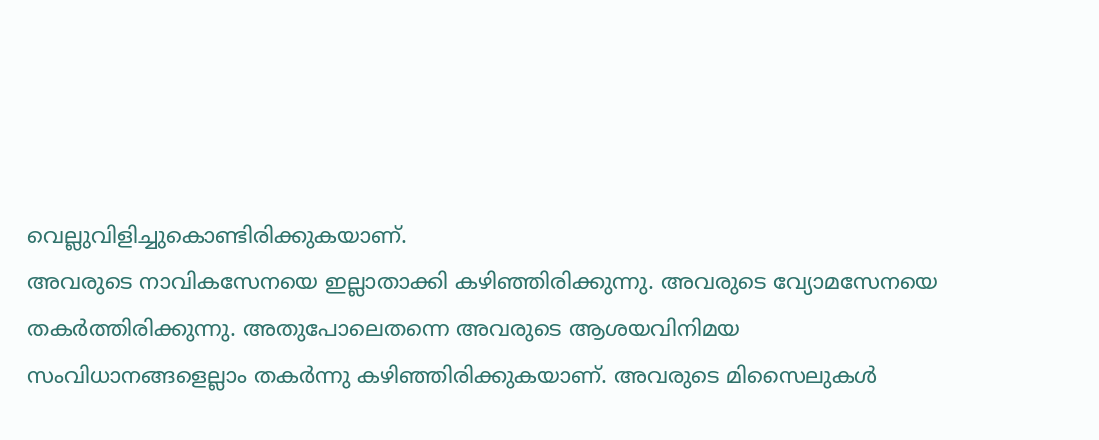വെല്ലുവിളിച്ചുകൊണ്ടിരിക്കുകയാണ്.
അവരുടെ നാവികസേനയെ ഇല്ലാതാക്കി കഴിഞ്ഞിരിക്കുന്നു. അവരുടെ വ്യോമസേനയെ തകർത്തിരിക്കുന്നു. അതുപോലെതന്നെ അവരുടെ ആശയവിനിമയ സംവിധാനങ്ങളെല്ലാം തകർന്നു കഴിഞ്ഞിരിക്കുകയാണ്. അവരുടെ മിസൈലുകൾ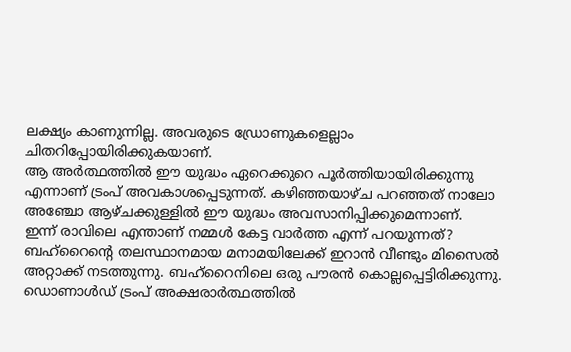ലക്ഷ്യം കാണുന്നില്ല. അവരുടെ ഡ്രോണുകളെല്ലാം ചിതറിപ്പോയിരിക്കുകയാണ്.
ആ അർത്ഥത്തിൽ ഈ യുദ്ധം ഏറെക്കുറെ പൂർത്തിയായിരിക്കുന്നു എന്നാണ് ട്രംപ് അവകാശപ്പെടുന്നത്. കഴിഞ്ഞയാഴ്ച പറഞ്ഞത് നാലോ അഞ്ചോ ആഴ്ചക്കുള്ളിൽ ഈ യുദ്ധം അവസാനിപ്പിക്കുമെന്നാണ്.
ഇന്ന് രാവിലെ എന്താണ് നമ്മൾ കേട്ട വാർത്ത എന്ന് പറയുന്നത്? ബഹ്റൈന്റെ തലസ്ഥാനമായ മനാമയിലേക്ക് ഇറാൻ വീണ്ടും മിസൈൽ അറ്റാക്ക് നടത്തുന്നു. ബഹ്റൈനിലെ ഒരു പൗരൻ കൊല്ലപ്പെട്ടിരിക്കുന്നു.
ഡൊണാൾഡ് ട്രംപ് അക്ഷരാർത്ഥത്തിൽ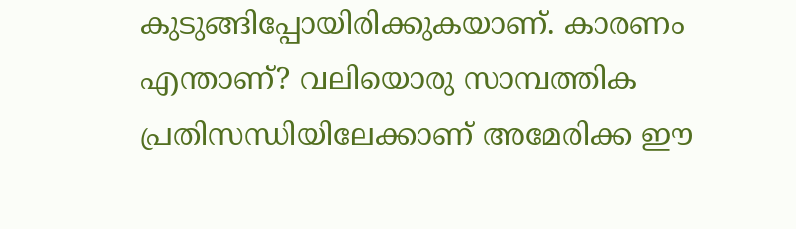കുടുങ്ങിപ്പോയിരിക്കുകയാണ്. കാരണം എന്താണ്? വലിയൊരു സാമ്പത്തിക പ്രതിസന്ധിയിലേക്കാണ് അമേരിക്ക ഈ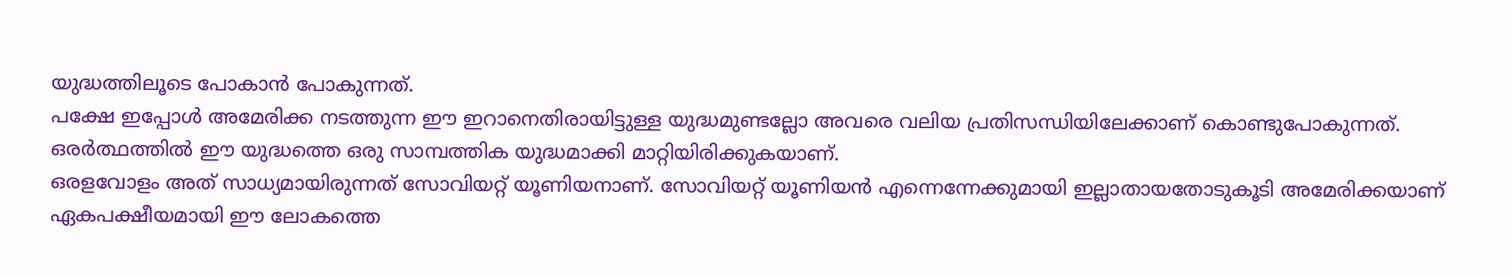യുദ്ധത്തിലൂടെ പോകാൻ പോകുന്നത്.
പക്ഷേ ഇപ്പോൾ അമേരിക്ക നടത്തുന്ന ഈ ഇറാനെതിരായിട്ടുള്ള യുദ്ധമുണ്ടല്ലോ അവരെ വലിയ പ്രതിസന്ധിയിലേക്കാണ് കൊണ്ടുപോകുന്നത്. ഒരർത്ഥത്തിൽ ഈ യുദ്ധത്തെ ഒരു സാമ്പത്തിക യുദ്ധമാക്കി മാറ്റിയിരിക്കുകയാണ്.
ഒരളവോളം അത് സാധ്യമായിരുന്നത് സോവിയറ്റ് യൂണിയനാണ്. സോവിയറ്റ് യൂണിയൻ എന്നെന്നേക്കുമായി ഇല്ലാതായതോടുകൂടി അമേരിക്കയാണ് ഏകപക്ഷീയമായി ഈ ലോകത്തെ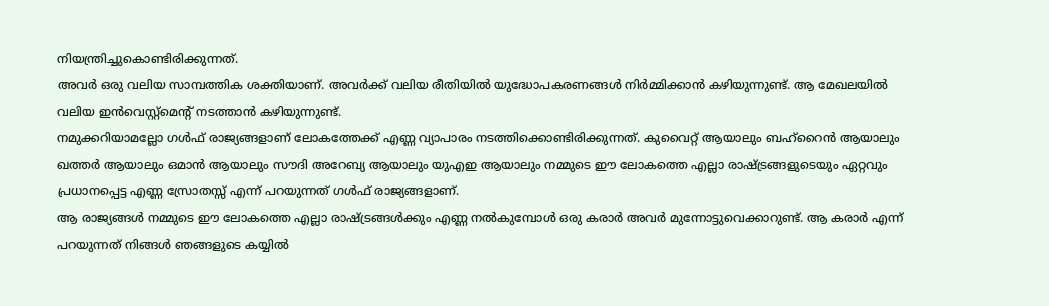നിയന്ത്രിച്ചുകൊണ്ടിരിക്കുന്നത്.
അവർ ഒരു വലിയ സാമ്പത്തിക ശക്തിയാണ്. അവർക്ക് വലിയ രീതിയിൽ യുദ്ധോപകരണങ്ങൾ നിർമ്മിക്കാൻ കഴിയുന്നുണ്ട്. ആ മേഖലയിൽ വലിയ ഇൻവെസ്റ്റ്മെന്റ് നടത്താൻ കഴിയുന്നുണ്ട്.
നമുക്കറിയാമല്ലോ ഗൾഫ് രാജ്യങ്ങളാണ് ലോകത്തേക്ക് എണ്ണ വ്യാപാരം നടത്തിക്കൊണ്ടിരിക്കുന്നത്. കുവൈറ്റ് ആയാലും ബഹ്റൈൻ ആയാലും ഖത്തർ ആയാലും ഒമാൻ ആയാലും സൗദി അറേബ്യ ആയാലും യുഎഇ ആയാലും നമ്മുടെ ഈ ലോകത്തെ എല്ലാ രാഷ്ട്രങ്ങളുടെയും ഏറ്റവും പ്രധാനപ്പെട്ട എണ്ണ സ്രോതസ്സ് എന്ന് പറയുന്നത് ഗൾഫ് രാജ്യങ്ങളാണ്.
ആ രാജ്യങ്ങൾ നമ്മുടെ ഈ ലോകത്തെ എല്ലാ രാഷ്ട്രങ്ങൾക്കും എണ്ണ നൽകുമ്പോൾ ഒരു കരാർ അവർ മുന്നോട്ടുവെക്കാറുണ്ട്. ആ കരാർ എന്ന് പറയുന്നത് നിങ്ങൾ ഞങ്ങളുടെ കയ്യിൽ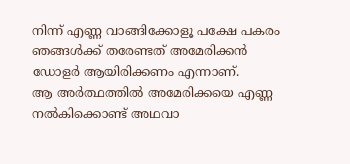നിന്ന് എണ്ണ വാങ്ങിക്കോളൂ പക്ഷേ പകരം ഞങ്ങൾക്ക് തരേണ്ടത് അമേരിക്കൻ ഡോളർ ആയിരിക്കണം എന്നാണ്.
ആ അർത്ഥത്തിൽ അമേരിക്കയെ എണ്ണ നൽകിക്കൊണ്ട് അഥവാ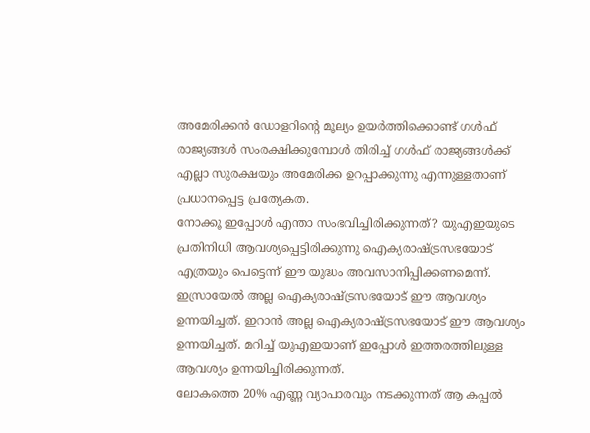അമേരിക്കൻ ഡോളറിന്റെ മൂല്യം ഉയർത്തിക്കൊണ്ട് ഗൾഫ് രാജ്യങ്ങൾ സംരക്ഷിക്കുമ്പോൾ തിരിച്ച് ഗൾഫ് രാജ്യങ്ങൾക്ക് എല്ലാ സുരക്ഷയും അമേരിക്ക ഉറപ്പാക്കുന്നു എന്നുള്ളതാണ് പ്രധാനപ്പെട്ട പ്രത്യേകത.
നോക്കൂ ഇപ്പോൾ എന്താ സംഭവിച്ചിരിക്കുന്നത്? യുഎഇയുടെ പ്രതിനിധി ആവശ്യപ്പെട്ടിരിക്കുന്നു ഐക്യരാഷ്ട്രസഭയോട് എത്രയും പെട്ടെന്ന് ഈ യുദ്ധം അവസാനിപ്പിക്കണമെന്ന്.
ഇസ്രായേൽ അല്ല ഐക്യരാഷ്ട്രസഭയോട് ഈ ആവശ്യം ഉന്നയിച്ചത്. ഇറാൻ അല്ല ഐക്യരാഷ്ട്രസഭയോട് ഈ ആവശ്യം ഉന്നയിച്ചത്. മറിച്ച് യുഎഇയാണ് ഇപ്പോൾ ഇത്തരത്തിലുള്ള ആവശ്യം ഉന്നയിച്ചിരിക്കുന്നത്.
ലോകത്തെ 20% എണ്ണ വ്യാപാരവും നടക്കുന്നത് ആ കപ്പൽ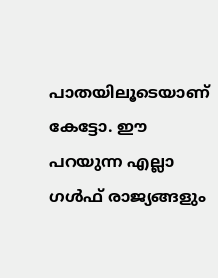പാതയിലൂടെയാണ് കേട്ടോ. ഈ പറയുന്ന എല്ലാ ഗൾഫ് രാജ്യങ്ങളും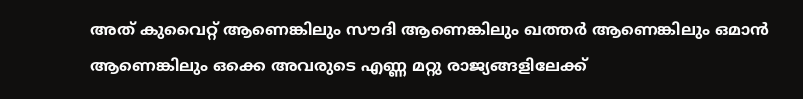അത് കുവൈറ്റ് ആണെങ്കിലും സൗദി ആണെങ്കിലും ഖത്തർ ആണെങ്കിലും ഒമാൻ ആണെങ്കിലും ഒക്കെ അവരുടെ എണ്ണ മറ്റു രാജ്യങ്ങളിലേക്ക്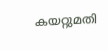കയറ്റുമതി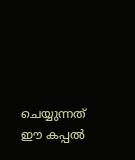ചെയ്യുന്നത് ഈ കപ്പൽ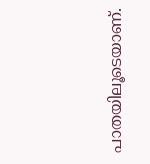പാതയിലൂടെയാണ്.